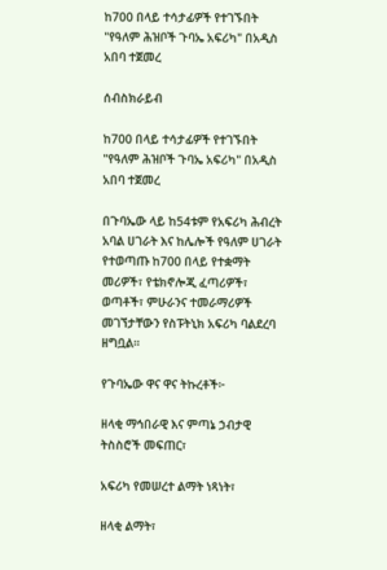ከ700 በላይ ተሳታፊዎች የተገኙበት "የዓለም ሕዝቦች ጉባኤ አፍሪካ" በአዲስ አበባ ተጀመረ

ሰብስክራይብ

ከ700 በላይ ተሳታፊዎች የተገኙበት "የዓለም ሕዝቦች ጉባኤ አፍሪካ" በአዲስ አበባ ተጀመረ

በጉባኤው ላይ ከ54ቱም የአፍሪካ ሕብረት አባል ሀገራት እና ከሌሎች የዓለም ሀገራት የተወጣጡ ከ700 በላይ የተቋማት መሪዎች፣ የቴክኖሎጂ ፈጣሪዎች፣ ወጣቶች፣ ምሁራንና ተመራማሪዎች መገኘታቸውን የስፑትኒክ አፍሪካ ባልደረባ ዘግቧል።

የጉባኤው ዋና ዋና ትኩረቶች፦

ዘላቂ ማኅበራዊ እና ምጣኔ ኃብታዊ ትስስሮች መፍጠር፣

አፍሪካ የመሠረተ ልማት ነጻነት፣

ዘላቂ ልማት፣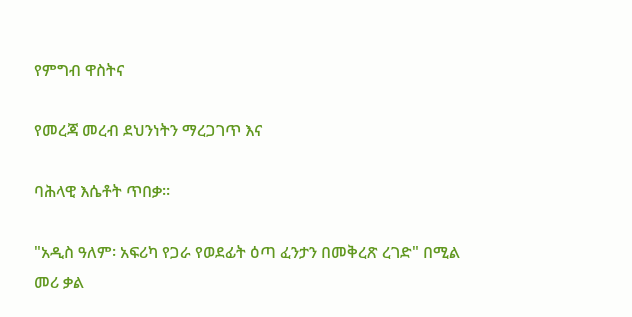የምግብ ዋስትና

የመረጃ መረብ ደህንነትን ማረጋገጥ እና

ባሕላዊ እሴቶት ጥበቃ።

"አዲስ ዓለም፡ አፍሪካ የጋራ የወደፊት ዕጣ ፈንታን በመቅረጽ ረገድ" በሚል መሪ ቃል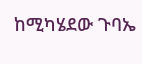ከሚካሄደው ጉባኤ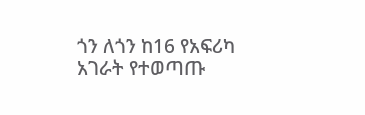ጎን ለጎን ከ16 የአፍሪካ አገራት የተወጣጡ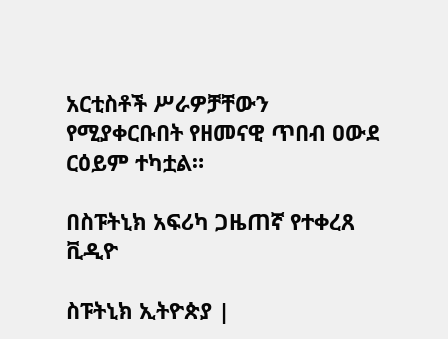አርቲስቶች ሥራዎቻቸውን የሚያቀርቡበት የዘመናዊ ጥበብ ዐውደ ርዕይም ተካቷል።

በስፑትኒክ አፍሪካ ጋዜጠኛ የተቀረጸ ቪዲዮ

ስፑትኒክ ኢትዮጵያ |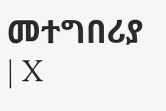መተግበሪያ | X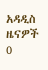አዳዲስ ዜናዎች
0